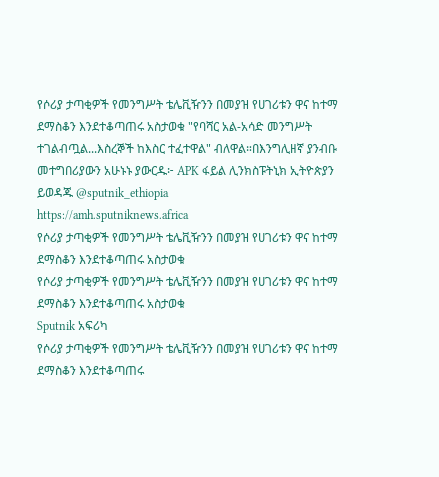የሶሪያ ታጣቂዎች የመንግሥት ቴሌቪዥንን በመያዝ የሀገሪቱን ዋና ከተማ ደማስቆን እንደተቆጣጠሩ አስታወቁ "የባሻር አል-አሳድ መንግሥት ተገልብጧል...እስረኞች ከእስር ተፈተዋል" ብለዋል።በእንግሊዘኛ ያንብቡ መተግበሪያውን አሁኑኑ ያውርዱ፦ APK ፋይል ሊንክስፑትኒክ ኢትዮጵያን ይወዳጁ @sputnik_ethiopia
https://amh.sputniknews.africa
የሶሪያ ታጣቂዎች የመንግሥት ቴሌቪዥንን በመያዝ የሀገሪቱን ዋና ከተማ ደማስቆን እንደተቆጣጠሩ አስታወቁ
የሶሪያ ታጣቂዎች የመንግሥት ቴሌቪዥንን በመያዝ የሀገሪቱን ዋና ከተማ ደማስቆን እንደተቆጣጠሩ አስታወቁ
Sputnik አፍሪካ
የሶሪያ ታጣቂዎች የመንግሥት ቴሌቪዥንን በመያዝ የሀገሪቱን ዋና ከተማ ደማስቆን እንደተቆጣጠሩ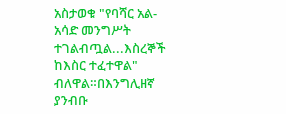አስታወቁ "የባሻር አል-አሳድ መንግሥት ተገልብጧል...እስረኞች ከእስር ተፈተዋል" ብለዋል።በእንግሊዘኛ ያንብቡ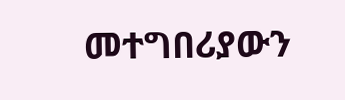መተግበሪያውን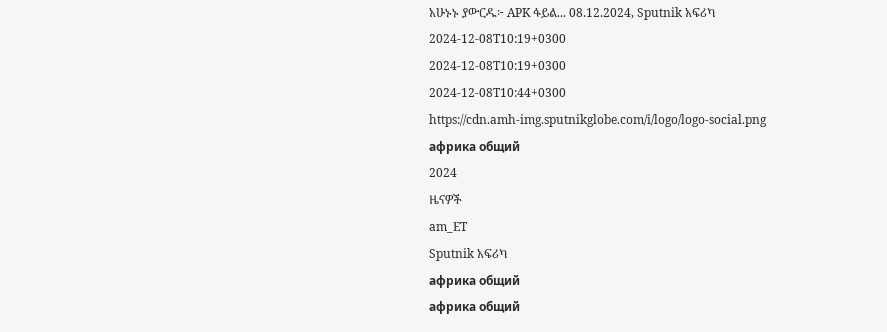አሁኑኑ ያውርዱ፦ APK ፋይል... 08.12.2024, Sputnik አፍሪካ
2024-12-08T10:19+0300
2024-12-08T10:19+0300
2024-12-08T10:44+0300
https://cdn.amh-img.sputnikglobe.com/i/logo/logo-social.png
африка общий
2024
ዜናዎች
am_ET
Sputnik አፍሪካ
африка общий
африка общий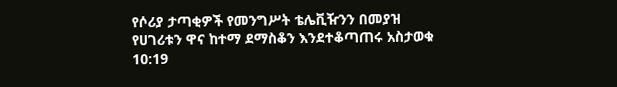የሶሪያ ታጣቂዎች የመንግሥት ቴሌቪዥንን በመያዝ የሀገሪቱን ዋና ከተማ ደማስቆን እንደተቆጣጠሩ አስታወቁ
10:19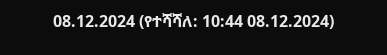08.12.2024 (የተሻሻለ: 10:44 08.12.2024)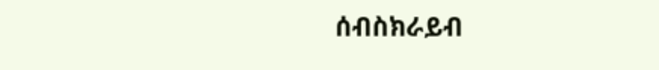ሰብስክራይብ